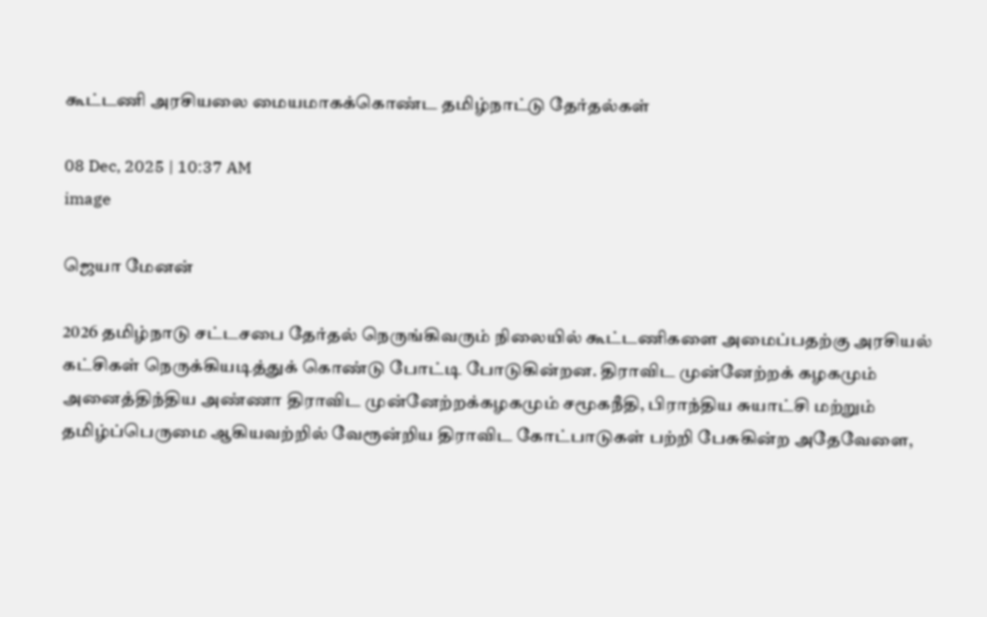கூட்டணி அரசியலை மையமாகக்கொண்ட தமிழ்நாட்டு தேர்தல்கள்

08 Dec, 2025 | 10:37 AM
image

ஜெயா மேனன்

2026 தமிழ்நாடு சட்டசபை தேர்தல் நெருங்கிவரும் நிலையில் கூட்டணிகளை அமைப்பதற்கு அரசியல் கட்சிகள் நெருக்கியடித்துக் கொண்டு போட்டி போடுகின்றன. திராவிட முன்னேற்றக் கழகமும் அனைத்திந்திய அண்ணா திராவிட முன்னேற்றக்கழகமும் சமூகநீதி, பிராந்திய சுயாட்சி மற்றும் தமிழ்ப்பெருமை ஆகியவற்றில் வேரூன்றிய திராவிட கோட்பாடுகள் பற்றி பேசுகின்ற அதேவேளை,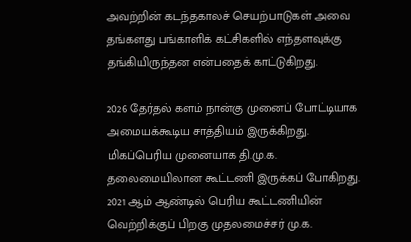அவற்றின் கடந்தகாலச் செயற்பாடுகள் அவை தங்களது பங்காளிக் கட்சிகளில் எந்தளவுக்கு தங்கியிருந்தன என்பதைக் காட்டுகிறது.

2026 தேர்தல் களம் நான்கு முனைப் போட்டியாக அமையக்கூடிய சாத்தியம் இருக்கிறது. மிகப்பெரிய முனையாக தி.மு.க. தலைமையிலான கூட்டணி இருக்கப் போகிறது. 2021 ஆம் ஆண்டில் பெரிய கூட்டணியின் வெற்றிக்குப் பிறகு முதலமைச்சர் மு.க.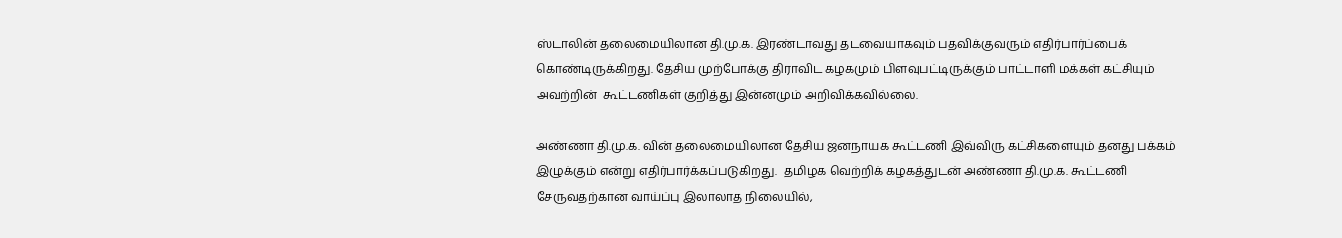ஸ்டாலின் தலைமையிலான தி.மு.க. இரண்டாவது தடவையாகவும் பதவிக்குவரும் எதிர்பார்ப்பைக் கொண்டிருக்கிறது. தேசிய முற்போக்கு திராவிட கழகமும் பிளவுபட்டிருக்கும் பாட்டாளி மக்கள் கட்சியும் அவற்றின்  கூட்டணிகள் குறித்து இன்னமும் அறிவிக்கவில்லை.

அண்ணா தி.மு.க. வின் தலைமையிலான தேசிய ஜனநாயக கூட்டணி இவ்விரு கட்சிகளையும் தனது பக்கம் இழுக்கும் என்று எதிர்பார்க்கப்படுகிறது.  தமிழக வெற்றிக் கழகத்துடன் அண்ணா தி.மு.க. கூட்டணி சேருவதற்கான வாய்ப்பு இலாலாத நிலையில்,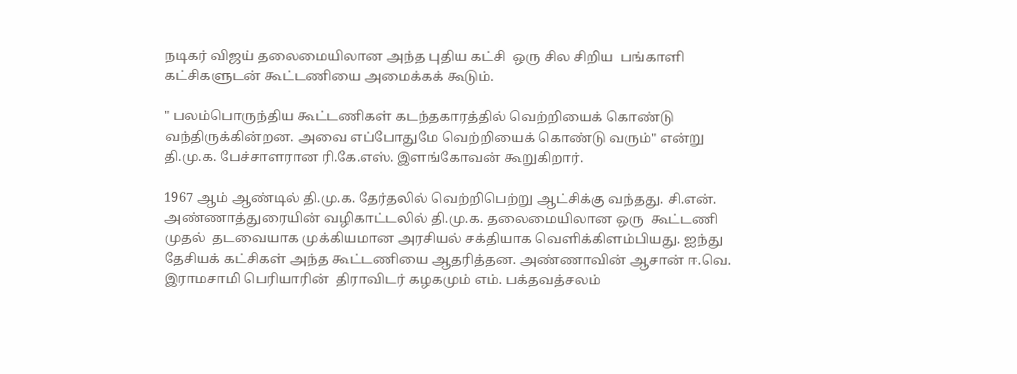நடிகர் விஜய் தலைமையிலான அந்த புதிய கட்சி  ஒரு சில சிறிய  பங்காளி கட்சிகளுடன் கூட்டணியை அமைக்கக் கூடும்.

" பலம்பொருந்திய கூட்டணிகள் கடந்தகாரத்தில் வெற்றியைக் கொண்டு வந்திருக்கின்றன. அவை எப்போதுமே வெற்றியைக் கொண்டு வரும்" என்று தி.மு.க. பேச்சாளரான ரி.கே.எஸ். இளங்கோவன் கூறுகிறார்.

1967 ஆம் ஆண்டில் தி.மு.க. தேர்தலில் வெற்றிபெற்று ஆட்சிக்கு வந்தது. சி.என். அண்ணாத்துரையின் வழிகாட்டலில் தி.மு.க. தலைமையிலான ஒரு  கூட்டணி முதல்  தடவையாக முக்கியமான அரசியல் சக்தியாக வெளிக்கிளம்பியது. ஐந்து தேசியக் கட்சிகள் அந்த கூட்டணியை ஆதரித்தன. அண்ணாவின் ஆசான் ஈ.வெ. இராமசாமி பெரியாரின்  திராவிடர் கழகமும் எம். பக்தவத்சலம்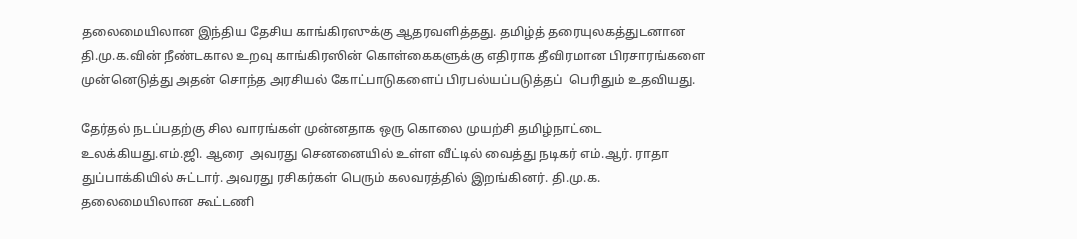தலைமையிலான இந்திய தேசிய காங்கிரஸுக்கு ஆதரவளித்தது. தமிழ்த் தரையுலகத்துடனான தி.மு.க.வின் நீண்டகால உறவு காங்கிரஸின் கொள்கைகளுக்கு எதிராக தீவிரமான பிரசாரங்களை முன்னெடுத்து அதன் சொந்த அரசியல் கோட்பாடுகளைப் பிரபல்யப்படுத்தப்  பெரிதும் உதவியது.

தேர்தல் நடப்பதற்கு சில வாரங்கள் முன்னதாக ஒரு கொலை முயற்சி தமிழ்நாட்டை உலக்கியது.எம்.ஜி. ஆரை  அவரது செனனையில் உள்ள வீட்டில் வைத்து நடிகர் எம்.ஆர். ராதா துப்பாக்கியில் சுட்டார். அவரது ரசிகர்கள் பெரும் கலவரத்தில் இறங்கினர். தி.மு.க. தலைமையிலான கூட்டணி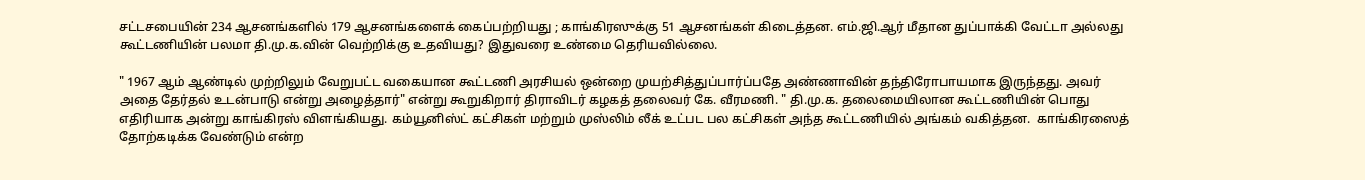சட்டசபையின் 234 ஆசனங்களில் 179 ஆசனங்களைக் கைப்பற்றியது ; காங்கிரஸுக்கு 51 ஆசனங்கள் கிடைத்தன. எம்.ஜி.ஆர் மீதான துப்பாக்கி வேட்டா அல்லது கூட்டணியின் பலமா தி.மு.க.வின் வெற்றிக்கு உதவியது? இதுவரை உண்மை தெரியவில்லை.

" 1967 ஆம் ஆண்டில் முற்றிலும் வேறுபட்ட வகையான கூட்டணி அரசியல் ஒன்றை முயற்சித்துப்பார்ப்பதே அண்ணாவின் தந்திரோபாயமாக இருந்தது. அவர் அதை தேர்தல் உடன்பாடு என்று அழைத்தார்" என்று கூறுகிறார் திராவிடர் கழகத் தலைவர் கே. வீரமணி. " தி.மு.க. தலைமையிலான கூட்டணியின் பொது எதிரியாக அன்று காங்கிரஸ் விளங்கியது. கம்யூனிஸ்ட் கட்சிகள் மற்றும் முஸ்லிம் லீக் உட்பட பல கட்சிகள் அந்த கூட்டணியில் அங்கம் வகித்தன.  காங்கிரஸைத் தோற்கடிக்க வேண்டும் என்ற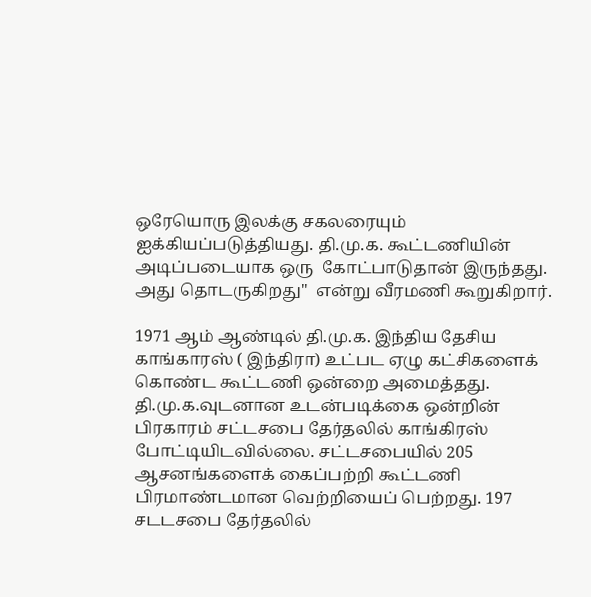ஒரேயொரு இலக்கு சகலரையும் ஐக்கியப்படுத்தியது. தி.மு.க. கூட்டணியின் அடிப்படையாக ஒரு  கோட்பாடுதான் இருந்தது. அது தொடருகிறது"  என்று வீரமணி கூறுகிறார்.

1971 ஆம் ஆண்டில் தி.மு.க. இந்திய தேசிய காங்காரஸ் ( இந்திரா) உட்பட ஏழு கட்சிகளைக் கொண்ட கூட்டணி ஒன்றை அமைத்தது. தி.மு.க.வுடனான உடன்படிக்கை ஒன்றின் பிரகாரம் சட்டசபை தேர்தலில் காங்கிரஸ் போட்டியிடவில்லை. சட்டசபையில் 205 ஆசனங்களைக் கைப்பற்றி கூட்டணி பிரமாண்டமான வெற்றியைப் பெற்றது. 197 சடடசபை தேர்தலில்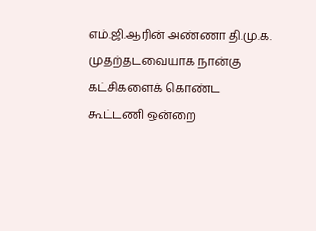எம்.ஜி.ஆரின் அண்ணா தி.மு.க. முதற்தடவையாக நான்கு கட்சிகளைக் கொண்ட கூட்டணி ஒன்றை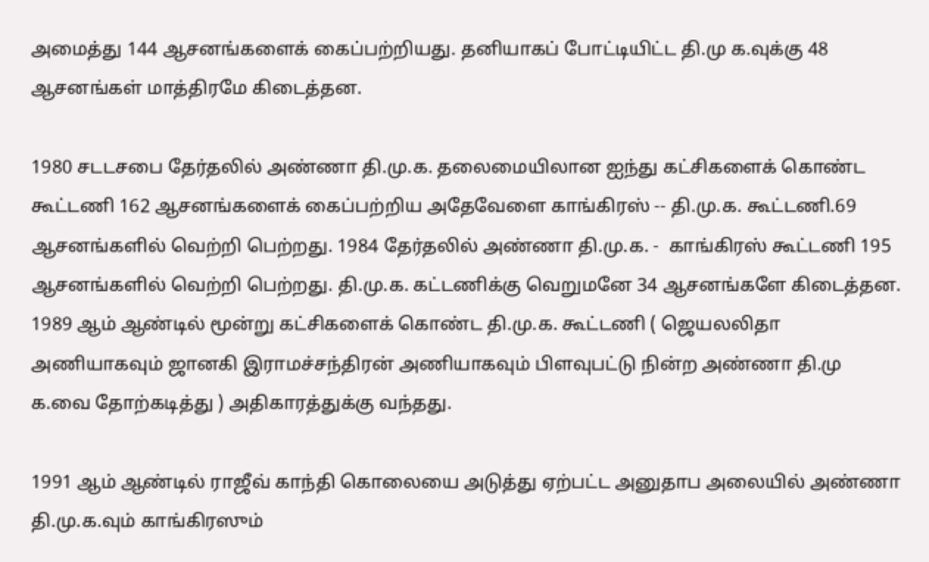அமைத்து 144 ஆசனங்களைக் கைப்பற்றியது. தனியாகப் போட்டியிட்ட தி.மு க.வுக்கு 48 ஆசனங்கள் மாத்திரமே கிடைத்தன.

1980 சடடசபை தேர்தலில் அண்ணா தி.மு.க. தலைமையிலான ஐந்து கட்சிகளைக் கொண்ட கூட்டணி 162 ஆசனங்களைக் கைப்பற்றிய அதேவேளை காங்கிரஸ் -- தி.மு.க. கூட்டணி.69 ஆசனங்களில் வெற்றி பெற்றது. 1984 தேர்தலில் அண்ணா தி.மு.க. -  காங்கிரஸ் கூட்டணி 195 ஆசனங்களில் வெற்றி பெற்றது. தி.மு.க. கட்டணிக்கு வெறுமனே 34 ஆசனங்களே கிடைத்தன. 1989 ஆம் ஆண்டில் மூன்று கட்சிகளைக் கொண்ட தி.மு.க. கூட்டணி ( ஜெயலலிதா அணியாகவும் ஜானகி இராமச்சந்திரன் அணியாகவும் பிளவுபட்டு நின்ற அண்ணா தி.மு க.வை தோற்கடித்து ) அதிகாரத்துக்கு வந்தது.

1991 ஆம் ஆண்டில் ராஜீவ் காந்தி கொலையை அடுத்து ஏற்பட்ட அனுதாப அலையில் அண்ணா தி.மு.க.வும் காங்கிரஸும்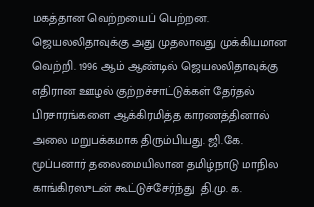மகத்தான வெற்றயைப் பெற்றன. ஜெயலலிதாவுக்கு அது முதலாவது முக்கியமான  வெற்றி. 1996 ஆம் ஆண்டில் ஜெயலலிதாவுக்கு எதிரான ஊழல் குற்றச்சாட்டுக்கள் தேர்தல் பிரசாரங்களை ஆக்கிரமித்த காரணத்தினால் அலை மறுபக்கமாக திரும்பியது. ஜி.கே. மூப்பனார் தலைமையிலான தமிழ்நாடு மாநில காங்கிரஸுடன் கூட்டுச்சேர்ந்து  தி.மு. க.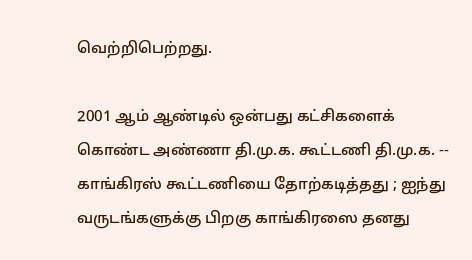வெற்றிபெற்றது.

2001 ஆம் ஆண்டில் ஒன்பது கட்சிகளைக் கொண்ட அண்ணா தி.மு.க. கூட்டணி தி.மு.க. -- காங்கிரஸ் கூட்டணியை தோற்கடித்தது ; ஐந்து வருடங்களுக்கு பிறகு காங்கிரஸை தனது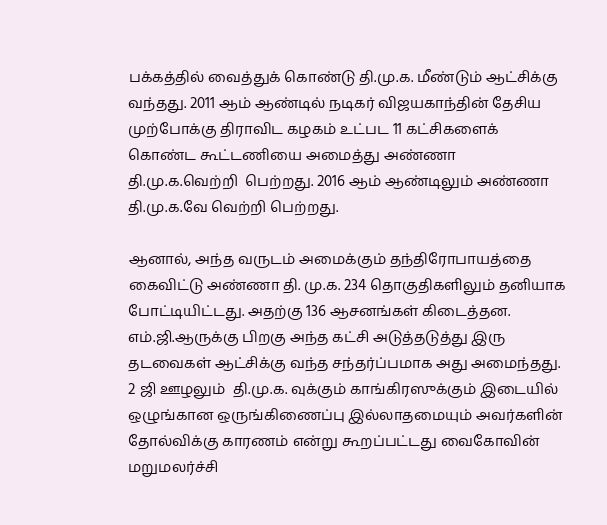பக்கத்தில் வைத்துக் கொண்டு தி.மு.க. மீண்டும் ஆட்சிக்கு வந்தது. 2011 ஆம் ஆண்டில் நடிகர் விஜயகாந்தின் தேசிய முற்போக்கு திராவிட கழகம் உட்பட 11 கட்சிகளைக் கொண்ட கூட்டணியை அமைத்து அண்ணா தி.மு.க.வெற்றி  பெற்றது. 2016 ஆம் ஆண்டிலும் அண்ணா தி.மு.க.வே வெற்றி பெற்றது.

ஆனால், அந்த வருடம் அமைக்கும் தந்திரோபாயத்தை கைவிட்டு அண்ணா தி. மு.க. 234 தொகுதிகளிலும் தனியாக போட்டியிட்டது. அதற்கு 136 ஆசனங்கள் கிடைத்தன. எம்.ஜி.ஆருக்கு பிறகு அந்த கட்சி அடுத்தடுத்து இரு தடவைகள் ஆட்சிக்கு வந்த சந்தர்ப்பமாக அது அமைந்தது. 2 ஜி ஊழலும்  தி.மு.க. வுக்கும் காங்கிரஸுக்கும் இடையில் ஒழுங்கான ஒருங்கிணைப்பு இல்லாதமையும் அவர்களின் தோல்விக்கு காரணம் என்று கூறப்பட்டது வைகோவின் மறுமலர்ச்சி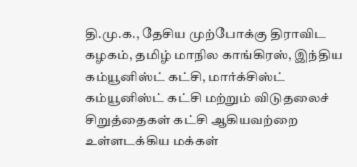தி.மு.க., தேசிய முற்போக்கு திராவிட கழகம், தமிழ் மாநில காங்கிரஸ், இந்திய கம்யூனிஸ்ட் கட்சி, மார்க்சிஸ்ட் கம்யூனிஸ்ட் கட்சி மற்றும் விடுதலைச் சிறுத்தைகள் கட்சி ஆகியவற்றை உள்ளடக்கிய மக்கள்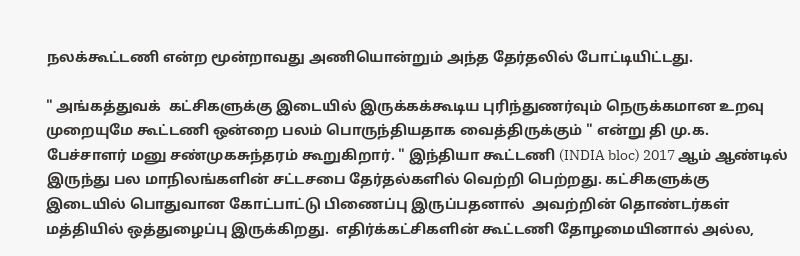நலக்கூட்டணி என்ற மூன்றாவது அணியொன்றும் அந்த தேர்தலில் போட்டியிட்டது.

" அங்கத்துவக்  கட்சிகளுக்கு இடையில் இருக்கக்கூடிய புரிந்துணர்வும் நெருக்கமான உறவு முறையுமே கூட்டணி ஒன்றை பலம் பொருந்தியதாக வைத்திருக்கும் " என்று தி மு.க. பேச்சாளர் மனு சண்முகசுந்தரம் கூறுகிறார். " இந்தியா கூட்டணி (INDIA bloc) 2017 ஆம் ஆண்டில் இருந்து பல மாநிலங்களின் சட்டசபை தேர்தல்களில் வெற்றி பெற்றது. கட்சிகளுக்கு இடையில் பொதுவான கோட்பாட்டு பிணைப்பு இருப்பதனால்  அவற்றின் தொண்டர்கள் மத்தியில் ஒத்துழைப்பு இருக்கிறது.  எதிர்க்கட்சிகளின் கூட்டணி தோழமையினால் அல்ல,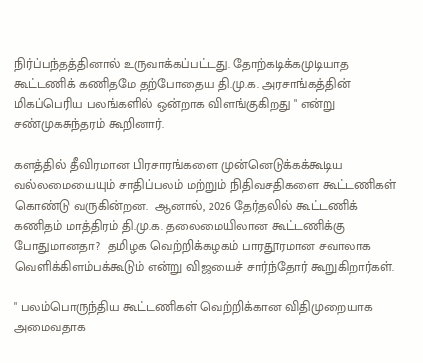நிர்ப்பந்தத்தினால் உருவாக்கப்பட்டது. தோற்கடிக்கமுடியாத கூட்டணிக் கணிதமே தற்போதைய தி.மு.க. அரசாங்கத்தின் மிகப்பெரிய பலங்களில் ஒன்றாக விளங்குகிறது " என்று சண்முகசுந்தரம் கூறினார்.

களத்தில் தீவிரமான பிரசாரங்களை முன்னெடுக்கக்கூடிய வல்லமையையும் சாதிப்பலம் மற்றும் நிதிவசதிகளை கூட்டணிகள் கொண்டு வருகின்றன.  ஆனால், 2026 தேர்தலில் கூட்டணிக் கணிதம் மாத்திரம் தி.மு.க. தலைமையிலான கூட்டணிக்கு போதுமானதா?  தமிழக வெற்றிக்கழகம் பாரதூரமான சவாலாக வெளிக்கிளம்பக்கூடும் என்று விஜயைச் சார்ந்தோர் கூறுகிறார்கள்.

" பலம்பொருந்திய கூட்டணிகள் வெற்றிக்கான விதிமுறையாக அமைவதாக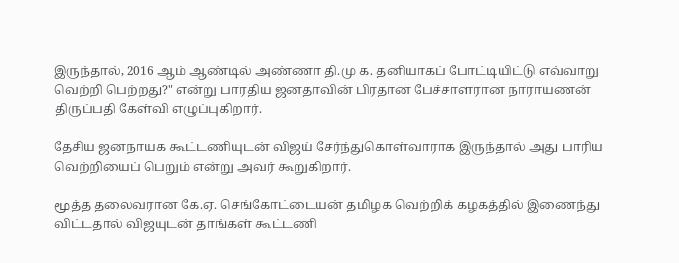இருந்தால், 2016 ஆம் ஆண்டில் அண்ணா தி.மு க. தனியாகப் போட்டியிட்டு எவ்வாறு வெற்றி பெற்றது?" என்று பாரதிய ஜனதாவின் பிரதான பேச்சாளரான நாராயணன் திருப்பதி கேள்வி எழுப்புகிறார்.

தேசிய ஜனநாயக கூட்டணியுடன் விஜய் சேர்ந்துகொள்வாராக இருந்தால் அது பாரிய வெற்றியைப் பெறும் என்று அவர் கூறுகிறார்.

மூத்த தலைவரான கே.ஏ. செங்கோட்டையன் தமிழக வெற்றிக் கழகத்தில் இணைந்து விட்டதால் விஜயுடன் தாங்கள் கூட்டணி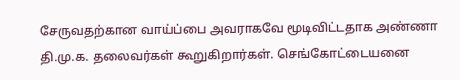சேருவதற்கான வாய்ப்பை அவராகவே மூடிவிட்டதாக அண்ணா தி.மு.க. தலைவர்கள் கூறுகிறார்கள். செங்கோட்டையனை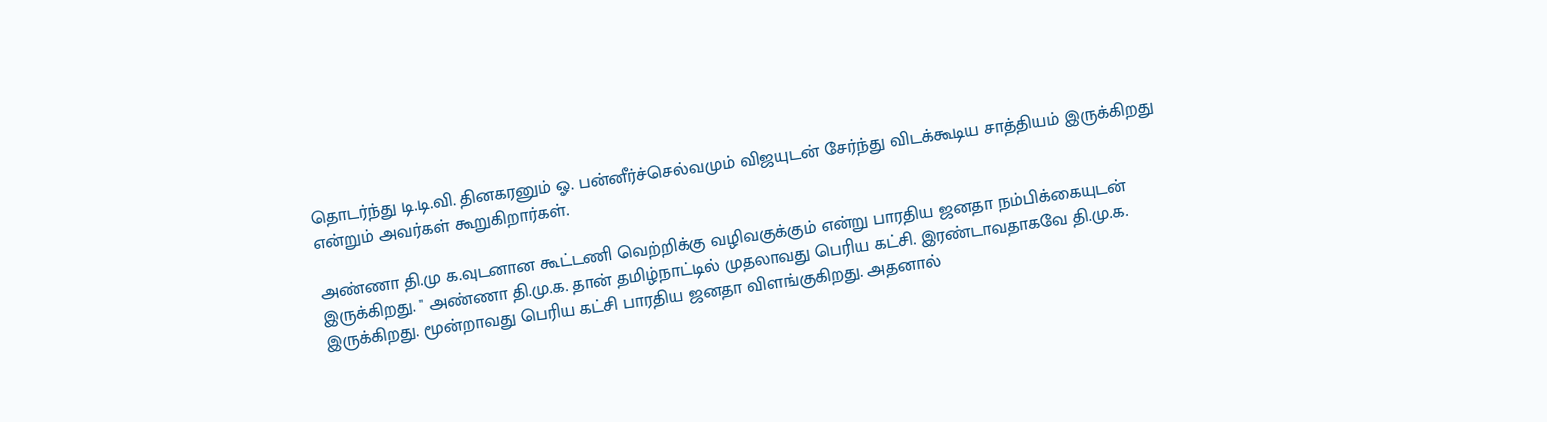தொடர்ந்து டி.டி.வி. தினகரனும் ஓ. பன்னீர்ச்செல்வமும் விஜயுடன் சேர்ந்து விடக்கூடிய சாத்தியம் இருக்கிறது என்றும் அவர்கள் கூறுகிறார்கள்.

அண்ணா தி.மு க.வுடனான கூட்டணி வெற்றிக்கு வழிவகுக்கும் என்று பாரதிய ஜனதா நம்பிக்கையுடன் இருக்கிறது. " அண்ணா தி.மு.க. தான் தமிழ்நாட்டில் முதலாவது பெரிய கட்சி. இரண்டாவதாகவே தி.மு.க. இருக்கிறது. மூன்றாவது பெரிய கட்சி பாரதிய ஜனதா விளங்குகிறது. அதனால்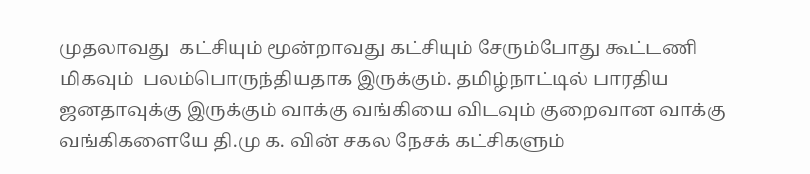முதலாவது  கட்சியும் மூன்றாவது கட்சியும் சேரும்போது கூட்டணி மிகவும்  பலம்பொருந்தியதாக இருக்கும். தமிழ்நாட்டில் பாரதிய ஜனதாவுக்கு இருக்கும் வாக்கு வங்கியை விடவும் குறைவான வாக்கு வங்கிகளையே தி.மு க. வின் சகல நேசக் கட்சிகளும்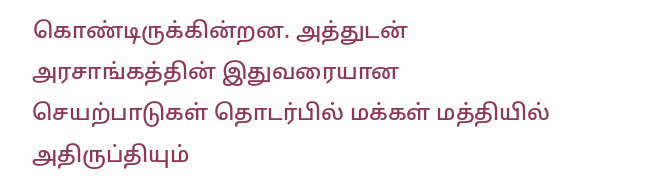கொண்டிருக்கின்றன. அத்துடன் அரசாங்கத்தின் இதுவரையான செயற்பாடுகள் தொடர்பில் மக்கள் மத்தியில் அதிருப்தியும்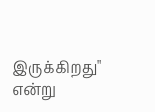இருக்கிறது"  என்று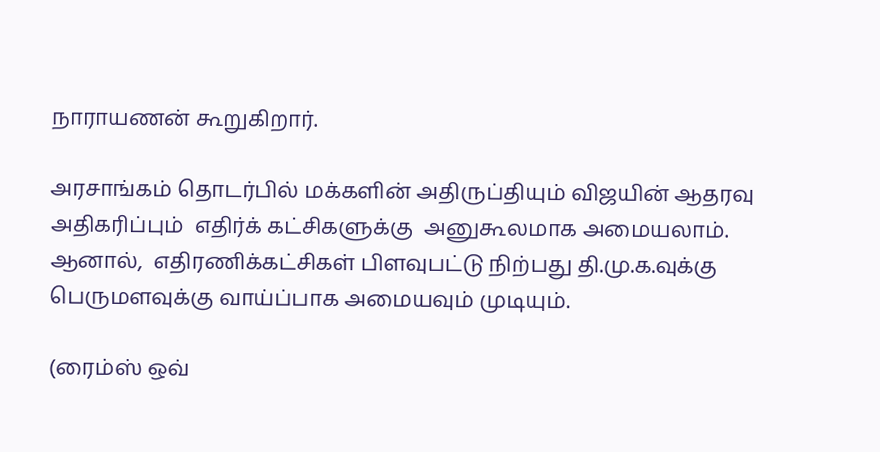நாராயணன் கூறுகிறார்.

அரசாங்கம் தொடர்பில் மக்களின் அதிருப்தியும் விஜயின் ஆதரவு அதிகரிப்பும்  எதிர்க் கட்சிகளுக்கு  அனுகூலமாக அமையலாம். ஆனால்,  எதிரணிக்கட்சிகள் பிளவுபட்டு நிற்பது தி.மு.க.வுக்கு பெருமளவுக்கு வாய்ப்பாக அமையவும் முடியும்.

(ரைம்ஸ் ஒவ்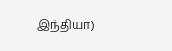இந்தியா)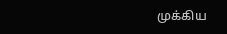முக்கிய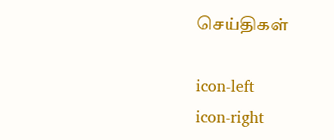செய்திகள்

icon-left
icon-right